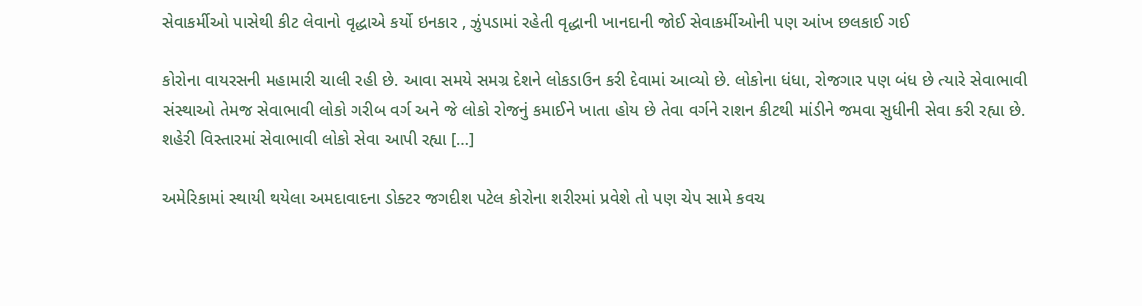સેવાકર્મીઓ પાસેથી કીટ લેવાનો વૃદ્ધાએ કર્યો ઇનકાર , ઝુંપડામાં રહેતી વૃદ્ધાની ખાનદાની જોઈ સેવાકર્મીઓની પણ આંખ છલકાઈ ગઈ

કોરોના વાયરસની મહામારી ચાલી રહી છે. આવા સમયે સમગ્ર દેશને લોકડાઉન કરી દેવામાં આવ્યો છે. લોકોના ધંધા, રોજગાર પણ બંધ છે ત્યારે સેવાભાવી સંસ્થાઓ તેમજ સેવાભાવી લોકો ગરીબ વર્ગ અને જે લોકો રોજનું કમાઈને ખાતા હોય છે તેવા વર્ગને રાશન કીટથી માંડીને જમવા સુધીની સેવા કરી રહ્યા છે. શહેરી વિસ્તારમાં સેવાભાવી લોકો સેવા આપી રહ્યા […]

અમેરિકામાં સ્થાયી થયેલા અમદાવાદના ડોક્ટર જગદીશ પટેલ કોરોના શરીરમાં પ્રવેશે તો પણ ચેપ સામે કવચ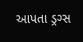આપતા ડ્રગ્સ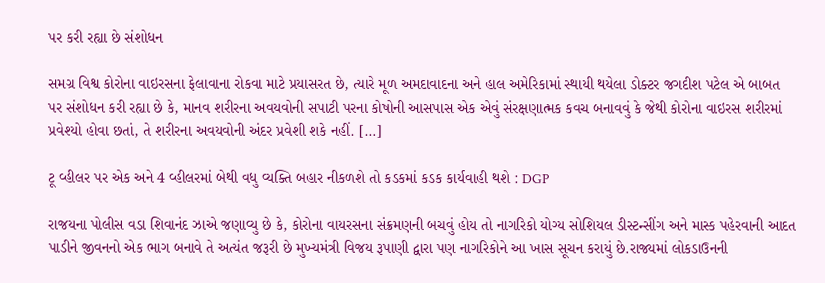પર કરી રહ્યા છે સંશોધન

સમગ્ર વિશ્વ કોરોના વાઇરસના ફેલાવાના રોકવા માટે પ્રયાસરત છે, ત્યારે મૂળ અમદાવાદના અને હાલ અમેરિકામાં સ્થાયી થયેલા ડોક્ટર જગદીશ પટેલ એ બાબત પર સંશોધન કરી રહ્યા છે કે, માનવ શરીરના અવયવોની સપાટી પરના કોષોની આસપાસ એક એવું સંરક્ષણાત્મક કવચ બનાવવું કે જેથી કોરોના વાઇરસ શરીરમાં પ્રવેશ્યો હોવા છતાં, તે શરીરના અવયવોની અંદર પ્રવેશી શકે નહીં. […]

ટૂ વ્હીલર પર એક અને 4 વ્હીલરમાં બેથી વધુ વ્યક્તિ બહાર નીકળશે તો કડકમાં કડક કાર્યવાહી થશે : DGP

રાજયના પોલીસ વડા શિવાનંદ ઝાએ જણાવ્યુ છે કે, કોરોના વાયરસના સંક્રમણની બચવું હોય તો નાગરિકો યોગ્ય સોશિયલ ડીસ્ટન્સીંગ અને માસ્ક પહેરવાની આદત પાડીને જીવનનો એક ભાગ બનાવે તે અત્યંત જરૂરી છે મુખ્યમંત્રી વિજય રૂપાણી દ્વારા પણ નાગરિકોને આ ખાસ સૂચન કરાયું છે.રાજ્યમાં લોકડાઉનની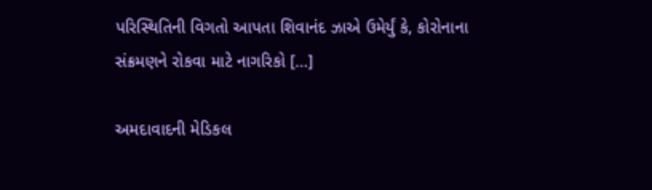પરિસ્થિતિની વિગતો આપતા શિવાનંદ ઝાએ ઉમેર્યું કે, કોરોનાના સંક્રમણને રોકવા માટે નાગરિકો […]

અમદાવાદની મેડિકલ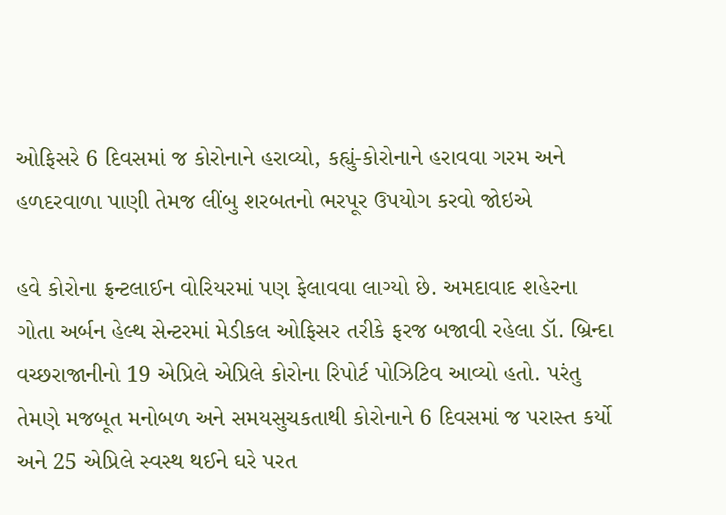ઓફિસરે 6 દિવસમાં જ કોરોનાને હરાવ્યો, કહ્યું-કોરોનાને હરાવવા ગરમ અને હળદરવાળા પાણી તેમજ લીંબુ શરબતનો ભરપૂર ઉપયોગ કરવો જોઇએ

હવે કોરોના ફ્રન્ટલાઈન વોરિયરમાં પણ ફેલાવવા લાગ્યો છે. અમદાવાદ શહેરના ગોતા અર્બન હેલ્થ સેન્ટરમાં મેડીકલ ઓફિસર તરીકે ફરજ બજાવી રહેલા ડૉ. બ્રિન્દા વચ્છરાજાનીનો 19 એપ્રિલે એપ્રિલે કોરોના રિપોર્ટ પોઝિટિવ આવ્યો હતો. પરંતુ તેમણે મજબૂત મનોબળ અને સમયસુચકતાથી કોરોનાને 6 દિવસમાં જ પરાસ્ત કર્યો અને 25 એપ્રિલે સ્વસ્થ થઈને ઘરે પરત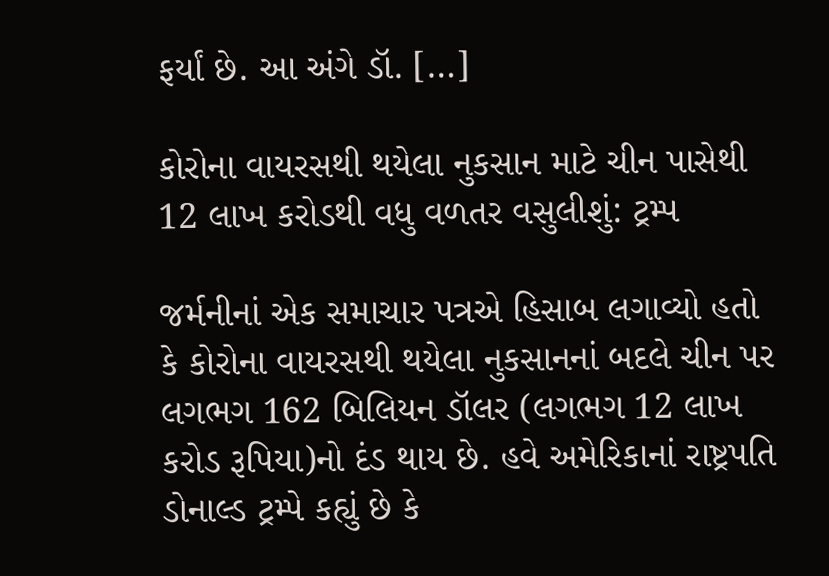ફર્યાં છે. આ અંગે ડૉ. […]

કોરોના વાયરસથી થયેલા નુકસાન માટે ચીન પાસેથી 12 લાખ કરોડથી વધુ વળતર વસુલીશું: ટ્રમ્પ

જર્મનીનાં એક સમાચાર પત્રએ હિસાબ લગાવ્યો હતો કે કોરોના વાયરસથી થયેલા નુકસાનનાં બદલે ચીન પર લગભગ 162 બિલિયન ડૉલર (લગભગ 12 લાખ કરોડ રૂપિયા)નો દંડ થાય છે. હવે અમેરિકાનાં રાષ્ટ્રપતિ ડોનાલ્ડ ટ્રમ્પે કહ્યું છે કે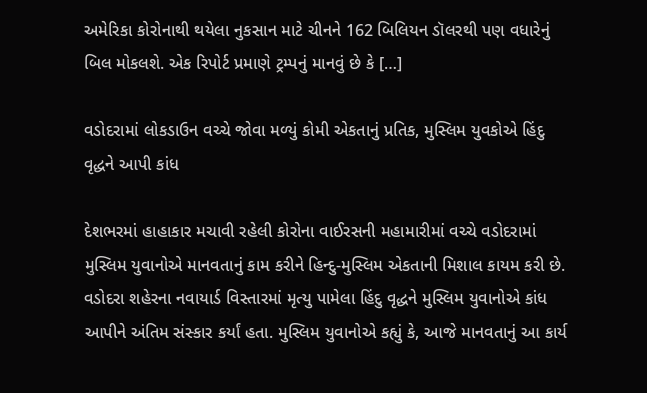અમેરિકા કોરોનાથી થયેલા નુકસાન માટે ચીનને 162 બિલિયન ડૉલરથી પણ વધારેનું બિલ મોકલશે. એક રિપોર્ટ પ્રમાણે ટ્રમ્પનું માનવું છે કે […]

વડોદરામાં લોકડાઉન વચ્ચે જોવા મળ્યું કોમી એકતાનું પ્રતિક, મુસ્લિમ યુવકોએ હિંદુ વૃદ્ધને આપી કાંધ

દેશભરમાં હાહાકાર મચાવી રહેલી કોરોના વાઈરસની મહામારીમાં વચ્ચે વડોદરામાં મુસ્લિમ યુવાનોએ માનવતાનું કામ કરીને હિન્દુ-મુસ્લિમ એકતાની મિશાલ કાયમ કરી છે. વડોદરા શહેરના નવાયાર્ડ વિસ્તારમાં મૃત્યુ પામેલા હિંદુ વૃદ્ધને મુસ્લિમ યુવાનોએ કાંધ આપીને અંતિમ સંસ્કાર કર્યાં હતા. મુસ્લિમ યુવાનોએ કહ્યું કે, આજે માનવતાનું આ કાર્ય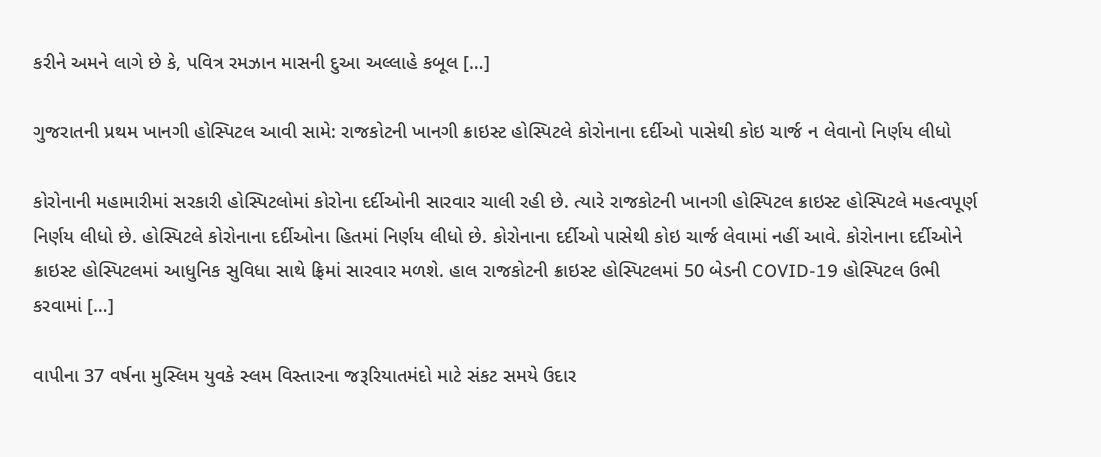કરીને અમને લાગે છે કે, પવિત્ર રમઝાન માસની દુઆ અલ્લાહે કબૂલ […]

ગુજરાતની પ્રથમ ખાનગી હોસ્પિટલ આવી સામે: રાજકોટની ખાનગી ક્રાઇસ્ટ હોસ્પિટલે કોરોનાના દર્દીઓ પાસેથી કોઇ ચાર્જ ન લેવાનો નિર્ણય લીધો

કોરોનાની મહામારીમાં સરકારી હોસ્પિટલોમાં કોરોના દર્દીઓની સારવાર ચાલી રહી છે. ત્યારે રાજકોટની ખાનગી હોસ્પિટલ ક્રાઇસ્ટ હોસ્પિટલે મહત્વપૂર્ણ નિર્ણય લીધો છે. હોસ્પિટલે કોરોનાના દર્દીઓના હિતમાં નિર્ણય લીધો છે. કોરોનાના દર્દીઓ પાસેથી કોઇ ચાર્જ લેવામાં નહીં આવે. કોરોનાના દર્દીઓને ક્રાઇસ્ટ હોસ્પિટલમાં આધુનિક સુવિધા સાથે ફ્રિમાં સારવાર મળશે. હાલ રાજકોટની ક્રાઇસ્ટ હોસ્પિટલમાં 50 બેડની COVID-19 હોસ્પિટલ ઉભી કરવામાં […]

વાપીના 37 વર્ષના મુસ્લિમ યુવકે સ્લમ વિસ્તારના જરૂરિયાતમંદો માટે સંકટ સમયે ઉદાર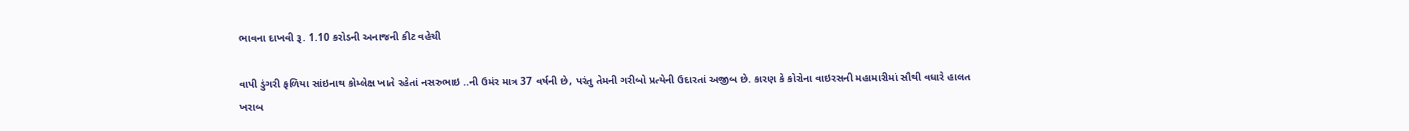ભાવના દાખવી રૂ. 1.10 કરોડની અનાજની કીટ વહેચી

વાપી ડુંગરી ફળિયા સાંઇનાથ કોમ્લેક્ષ ખાતે રહેતાં નસરુભાઇ ..ની ઉમંર માત્ર 37 વર્ષની છે, પરંતુ તેમની ગરીબો પ્રત્યેની ઉદારતાં અજીબ છે. કારણ કે કોરોના વાઇરસની મહામારીમાં સૌથી વધારે હાલત ખરાબ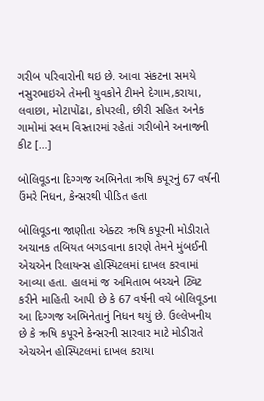ગરીબ પરિવારોની થઇ છે. આવા સંકટના સમયે નસુરભાઇએ તેમની યુવકોને ટીમને દેગામ,કરાયા, લવાછા, મોટાપોંઢા, કોપરલી, છીરી સહિત અનેક ગામોમાં સ્લમ વિસ્તારમાં રહેતાં ગરીબોને અનાજની કીટ […]

બોલિવૂડના દિગ્ગજ અભિનેતા ઋષિ કપૂરનું 67 વર્ષની ઉંમરે નિધન, કેન્સરથી પીડિત હતા

બોલિવૂડના જાણીતા એક્ટર ઋષિ કપૂરની મોડીરાતે અચાનક તબિયત બગડવાના કારણે તેમને મુંબઈની એચએન રિલાયન્સ હોસ્પિટલમાં દાખલ કરવામાં આવ્યા હતા. હાલમાં જ અમિતાભ બચ્ચને ટ્વિટ કરીને માહિતી આપી છે કે 67 વર્ષની વયે બોલિવૂડના આ દિગ્ગજ અભિનેતાનું નિધન થયું છે. ઉલ્લેખનીય છે કે ઋષિ કપૂરને કેન્સરની સારવાર માટે મોડીરાતે એચએન હોસ્પિટલમાં દાખલ કરાયા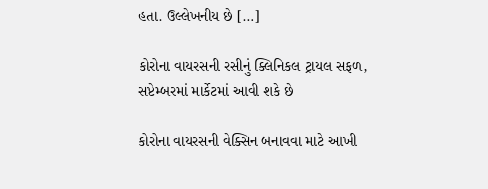હતા. ઉલ્લેખનીય છે […]

કોરોના વાયરસની રસીનું ક્લિનિકલ ટ્રાયલ સફળ, સપ્ટેમ્બરમાં માર્કેટમાં આવી શકે છે

કોરોના વાયરસની વેક્સિન બનાવવા માટે આખી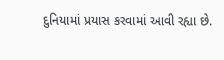દુનિયામાં પ્રયાસ કરવામાં આવી રહ્યા છે.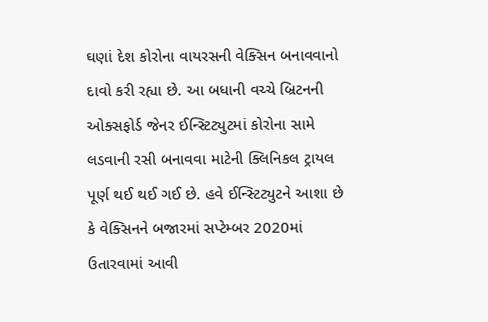ઘણાં દેશ કોરોના વાયરસની વેક્સિન બનાવવાનો દાવો કરી રહ્યા છે. આ બધાની વચ્ચે બ્રિટનની ઓક્સફોર્ડ જેનર ઈન્સ્ટિટ્યુટમાં કોરોના સામે લડવાની રસી બનાવવા માટેની ક્લિનિકલ ટ્રાયલ પૂર્ણ થઈ થઈ ગઈ છે. હવે ઈન્સ્ટિટ્યુટને આશા છે કે વેક્સિનને બજારમાં સપ્ટેમ્બર 2020માં ઉતારવામાં આવી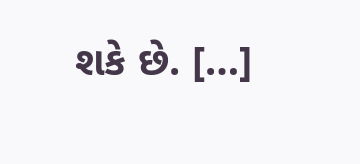શકે છે. […]